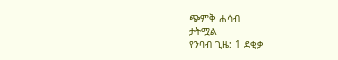ጭምቅ ሐሳብ
ታትሟል
የንባብ ጊዜ: 1 ደቂቃ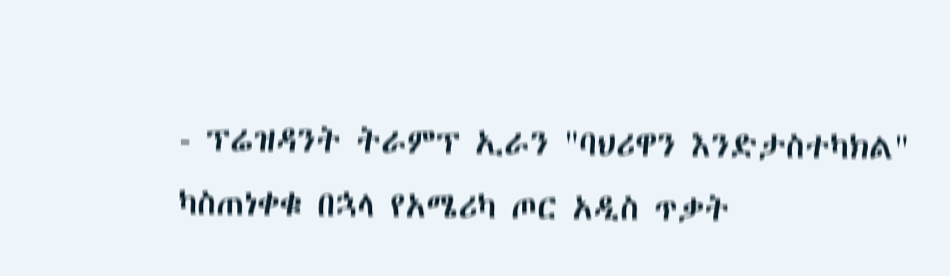- ፕሬዝዳንት ትራምፕ ኢራን "ባህሪዋን እንድታስተካክል" ካስጠነቀቁ በኋላ የአሜሪካ ጦር አዲስ ጥቃት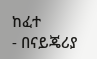ከፈተ
- በናይጄሪያ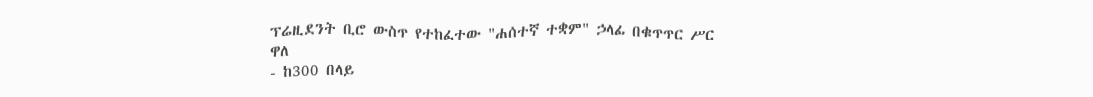ፕሬዚደንት ቢሮ ውስጥ የተከፈተው "ሐሰተኛ ተቋም" ኃላፊ በቁጥጥር ሥር ዋለ
- ከ300 በላይ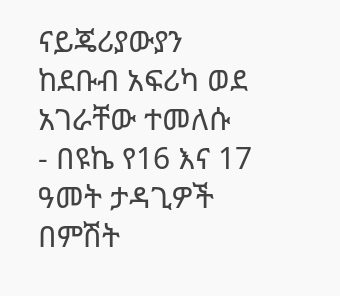ናይጄሪያውያን ከደቡብ አፍሪካ ወደ አገራቸው ተመለሱ
- በዩኬ የ16 እና 17 ዓመት ታዳጊዎች በምሽት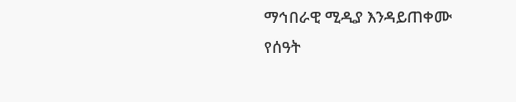ማኅበራዊ ሚዲያ እንዳይጠቀሙ የሰዓት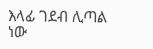እላፊ ገደብ ሊጣል ነው